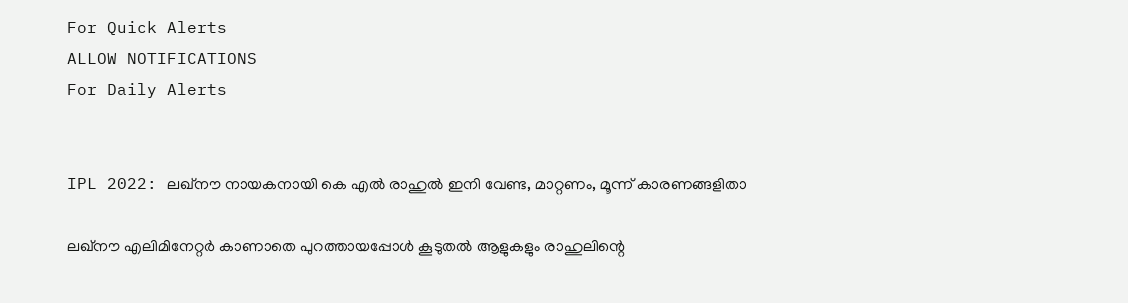For Quick Alerts
ALLOW NOTIFICATIONS
For Daily Alerts


IPL 2022: ലഖ്‌നൗ നായകനായി കെ എല്‍ രാഹുല്‍ ഇനി വേണ്ട, മാറ്റണം, മൂന്ന് കാരണങ്ങളിതാ

ലഖ്‌നൗ എലിമിനേറ്റര്‍ കാണാതെ പുറത്തായപ്പോള്‍ കൂടുതല്‍ ആളുകളും രാഹുലിന്റെ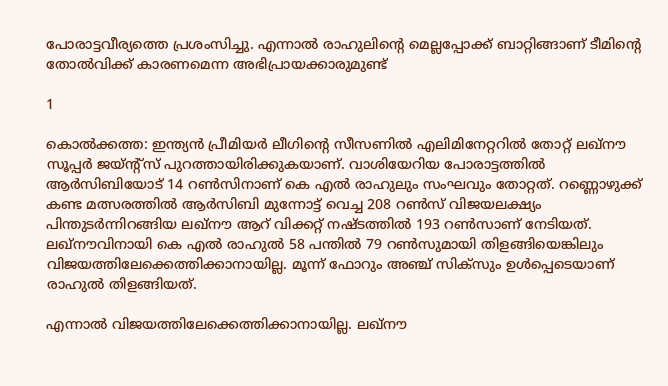പോരാട്ടവീര്യത്തെ പ്രശംസിച്ചു. എന്നാല്‍ രാഹുലിന്റെ മെല്ലപ്പോക്ക് ബാറ്റിങ്ങാണ് ടീമിന്റെ തോല്‍വിക്ക് കാരണമെന്ന അഭിപ്രായക്കാരുമുണ്ട്

1

കൊല്‍ക്കത്ത: ഇന്ത്യന്‍ പ്രീമിയര്‍ ലീഗിന്റെ സീസണില്‍ എലിമിനേറ്ററില്‍ തോറ്റ് ലഖ്‌നൗ സൂപ്പര്‍ ജയ്ന്റ്‌സ് പുറത്തായിരിക്കുകയാണ്. വാശിയേറിയ പോരാട്ടത്തില്‍ ആര്‍സിബിയോട് 14 റണ്‍സിനാണ് കെ എല്‍ രാഹുലും സംഘവും തോറ്റത്. റണ്ണൊഴുക്ക് കണ്ട മത്സരത്തില്‍ ആര്‍സിബി മുന്നോട്ട് വെച്ച 208 റണ്‍സ് വിജയലക്ഷ്യം പിന്തുടര്‍ന്നിറങ്ങിയ ലഖ്‌നൗ ആറ് വിക്കറ്റ് നഷ്ടത്തില്‍ 193 റണ്‍സാണ് നേടിയത്. ലഖ്‌നൗവിനായി കെ എല്‍ രാഹുല്‍ 58 പന്തില്‍ 79 റണ്‍സുമായി തിളങ്ങിയെങ്കിലും വിജയത്തിലേക്കെത്തിക്കാനായില്ല. മൂന്ന് ഫോറും അഞ്ച് സിക്‌സും ഉള്‍പ്പെടെയാണ് രാഹുല്‍ തിളങ്ങിയത്.

എന്നാല്‍ വിജയത്തിലേക്കെത്തിക്കാനായില്ല. ലഖ്‌നൗ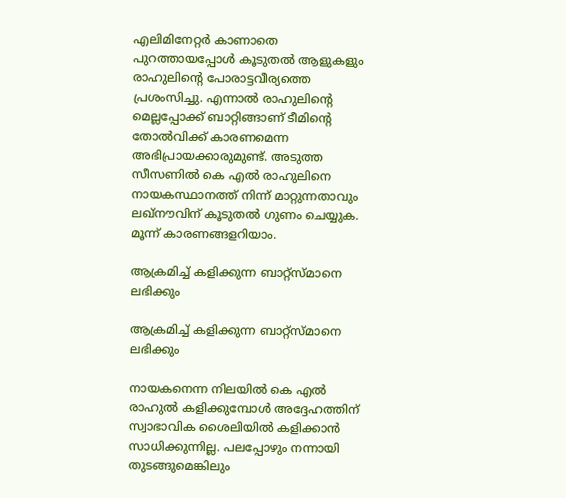എലിമിനേറ്റര്‍ കാണാതെ പുറത്തായപ്പോള്‍ കൂടുതല്‍ ആളുകളും രാഹുലിന്റെ പോരാട്ടവീര്യത്തെ പ്രശംസിച്ചു. എന്നാല്‍ രാഹുലിന്റെ മെല്ലപ്പോക്ക് ബാറ്റിങ്ങാണ് ടീമിന്റെ തോല്‍വിക്ക് കാരണമെന്ന അഭിപ്രായക്കാരുമുണ്ട്. അടുത്ത സീസണില്‍ കെ എല്‍ രാഹുലിനെ നായകസ്ഥാനത്ത് നിന്ന് മാറ്റുന്നതാവും ലഖ്‌നൗവിന് കൂടുതല്‍ ഗുണം ചെയ്യുക. മൂന്ന് കാരണങ്ങളറിയാം.

ആക്രമിച്ച് കളിക്കുന്ന ബാറ്റ്‌സ്മാനെ ലഭിക്കും

ആക്രമിച്ച് കളിക്കുന്ന ബാറ്റ്‌സ്മാനെ ലഭിക്കും

നായകനെന്ന നിലയില്‍ കെ എല്‍ രാഹുല്‍ കളിക്കുമ്പോള്‍ അദ്ദേഹത്തിന് സ്വാഭാവിക ശൈലിയില്‍ കളിക്കാന്‍ സാധിക്കുന്നില്ല. പലപ്പോഴും നന്നായി തുടങ്ങുമെങ്കിലും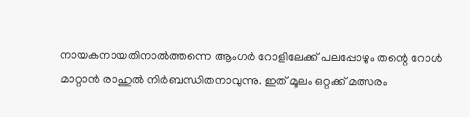നായകനായതിനാല്‍ത്തന്നെ ആംഗര്‍ റോളിലേക്ക് പലപ്പോഴും തന്റെ റോള്‍ മാറ്റാന്‍ രാഹുല്‍ നിര്‍ബന്ധിതനാവുന്നു. ഇത് മൂലം ഒറ്റക്ക് മത്സരം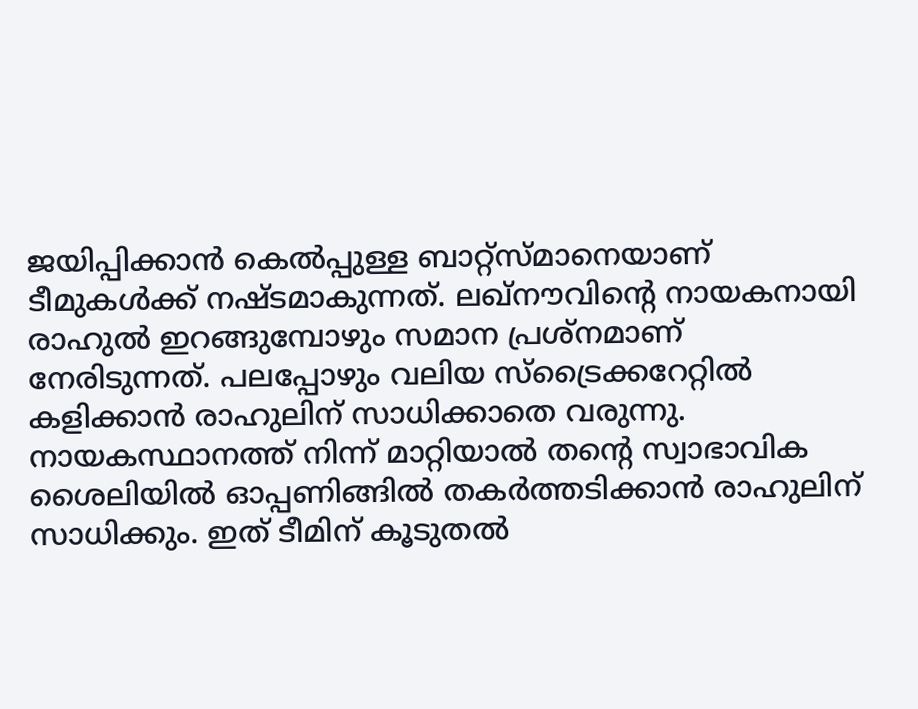ജയിപ്പിക്കാന്‍ കെല്‍പ്പുള്ള ബാറ്റ്‌സ്മാനെയാണ് ടീമുകള്‍ക്ക് നഷ്ടമാകുന്നത്. ലഖ്‌നൗവിന്റെ നായകനായി രാഹുല്‍ ഇറങ്ങുമ്പോഴും സമാന പ്രശ്‌നമാണ് നേരിടുന്നത്. പലപ്പോഴും വലിയ സ്‌ട്രൈക്കറേറ്റില്‍ കളിക്കാന്‍ രാഹുലിന് സാധിക്കാതെ വരുന്നു. നായകസ്ഥാനത്ത് നിന്ന് മാറ്റിയാല്‍ തന്റെ സ്വാഭാവിക ശൈലിയില്‍ ഓപ്പണിങ്ങില്‍ തകര്‍ത്തടിക്കാന്‍ രാഹുലിന് സാധിക്കും. ഇത് ടീമിന് കൂടുതല്‍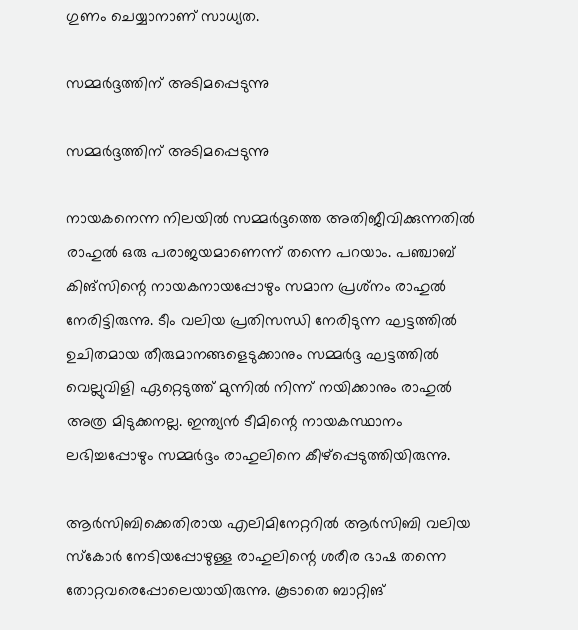ഗുണം ചെയ്യാനാണ് സാധ്യത.

സമ്മര്‍ദ്ദത്തിന് അടിമപ്പെടുന്നു

സമ്മര്‍ദ്ദത്തിന് അടിമപ്പെടുന്നു

നായകനെന്ന നിലയില്‍ സമ്മര്‍ദ്ദത്തെ അതിജീവിക്കുന്നതില്‍ രാഹുല്‍ ഒരു പരാജയമാണെന്ന് തന്നെ പറയാം. പഞ്ചാബ് കിങ്‌സിന്റെ നായകനായപ്പോഴും സമാന പ്രശ്‌നം രാഹുല്‍ നേരിട്ടിരുന്നു. ടീം വലിയ പ്രതിസന്ധി നേരിടുന്ന ഘട്ടത്തില്‍ ഉചിതമായ തീരുമാനങ്ങളെടുക്കാനും സമ്മര്‍ദ്ദ ഘട്ടത്തില്‍ വെല്ലുവിളി ഏറ്റെടുത്ത് മുന്നില്‍ നിന്ന് നയിക്കാനും രാഹുല്‍ അത്ര മിടുക്കനല്ല. ഇന്ത്യന്‍ ടീമിന്റെ നായകസ്ഥാനം ലഭിച്ചപ്പോഴും സമ്മര്‍ദ്ദം രാഹുലിനെ കീഴ്‌പ്പെടുത്തിയിരുന്നു.

ആര്‍സിബിക്കെതിരായ എലിമിനേറ്ററില്‍ ആര്‍സിബി വലിയ സ്‌കോര്‍ നേടിയപ്പോഴുള്ള രാഹുലിന്റെ ശരീര ഭാഷ തന്നെ തോറ്റവരെപ്പോലെയായിരുന്നു. കൂടാതെ ബാറ്റിങ്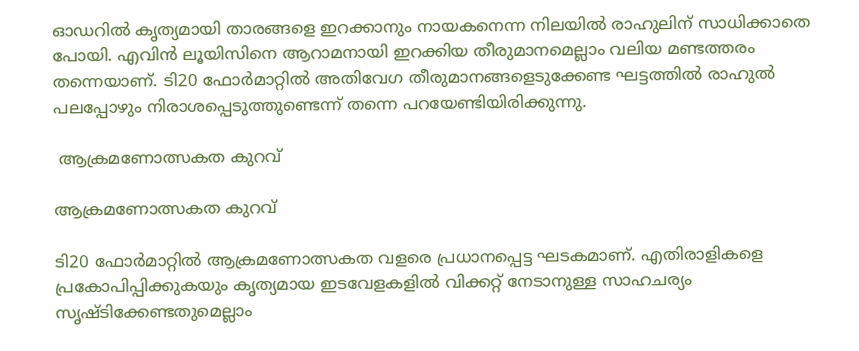ഓഡറില്‍ കൃത്യമായി താരങ്ങളെ ഇറക്കാനും നായകനെന്ന നിലയില്‍ രാഹുലിന് സാധിക്കാതെ പോയി. എവിന്‍ ലൂയിസിനെ ആറാമനായി ഇറക്കിയ തീരുമാനമെല്ലാം വലിയ മണ്ടത്തരം തന്നെയാണ്. ടി20 ഫോര്‍മാറ്റില്‍ അതിവേഗ തീരുമാനങ്ങളെടുക്കേണ്ട ഘട്ടത്തില്‍ രാഹുല്‍ പലപ്പോഴും നിരാശപ്പെടുത്തുണ്ടെന്ന് തന്നെ പറയേണ്ടിയിരിക്കുന്നു.

 ആക്രമണോത്സകത കുറവ്

ആക്രമണോത്സകത കുറവ്

ടി20 ഫോര്‍മാറ്റില്‍ ആക്രമണോത്സകത വളരെ പ്രധാനപ്പെട്ട ഘടകമാണ്. എതിരാളികളെ പ്രകോപിപ്പിക്കുകയും കൃത്യമായ ഇടവേളകളില്‍ വിക്കറ്റ് നേടാനുള്ള സാഹചര്യം സൃഷ്ടിക്കേണ്ടതുമെല്ലാം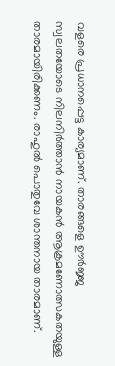വളരെ പ്രധാനപ്പെട്ട കാര്യമാണ്. താരങ്ങളെ ഊര്‍ജ്ജ സ്വലതയോടെ നിലനിര്‍ത്താന്‍ നായകന്‍ ആക്രമണോത്സകതയുള്ള താരമായിരിക്കണം. രാഹുല്‍ പൊതുവേ ശാന്തനായ താരമാണ്.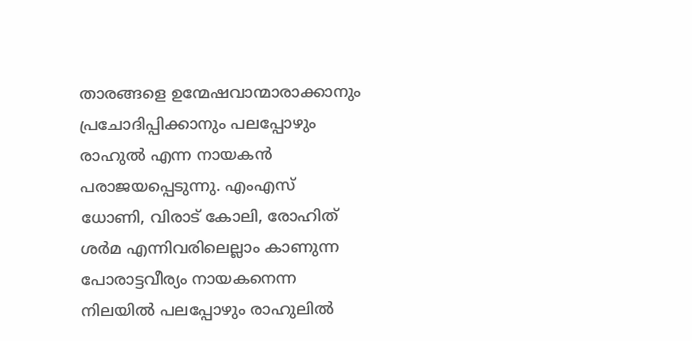താരങ്ങളെ ഉന്മേഷവാന്മാരാക്കാനും പ്രചോദിപ്പിക്കാനും പലപ്പോഴും രാഹുല്‍ എന്ന നായകന്‍ പരാജയപ്പെടുന്നു. എംഎസ് ധോണി, വിരാട് കോലി, രോഹിത് ശര്‍മ എന്നിവരിലെല്ലാം കാണുന്ന പോരാട്ടവീര്യം നായകനെന്ന നിലയില്‍ പലപ്പോഴും രാഹുലില്‍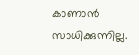കാണാന്‍ സാധിക്കുന്നില്ല.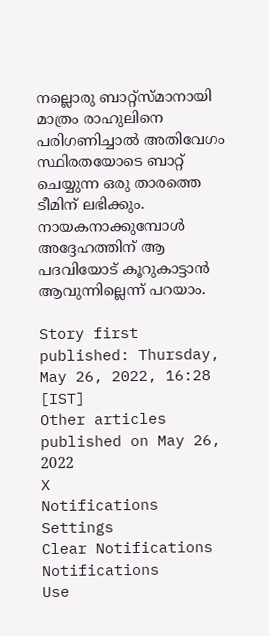നല്ലൊരു ബാറ്റ്‌സ്മാനായി മാത്രം രാഹുലിനെ പരിഗണിച്ചാല്‍ അതിവേഗം സ്ഥിരതയോടെ ബാറ്റ് ചെയ്യുന്ന ഒരു താരത്തെ ടീമിന് ലഭിക്കും. നായകനാക്കുമ്പോള്‍ അദ്ദേഹത്തിന് ആ പദവിയോട് കൂറുകാട്ടാന്‍ ആവുന്നില്ലെന്ന് പറയാം.

Story first published: Thursday, May 26, 2022, 16:28 [IST]
Other articles published on May 26, 2022
X
Notifications
Settings
Clear Notifications
Notifications
Use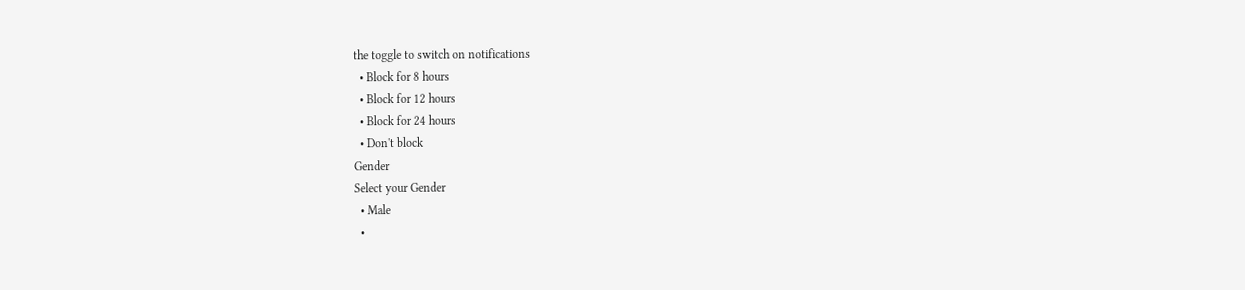the toggle to switch on notifications
  • Block for 8 hours
  • Block for 12 hours
  • Block for 24 hours
  • Don't block
Gender
Select your Gender
  • Male
  •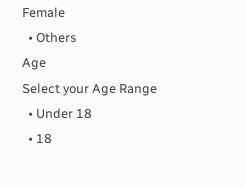Female
  • Others
Age
Select your Age Range
  • Under 18
  • 18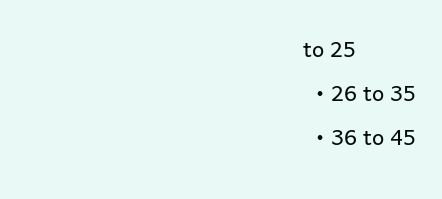to 25
  • 26 to 35
  • 36 to 45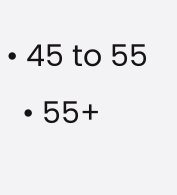• 45 to 55
  • 55+